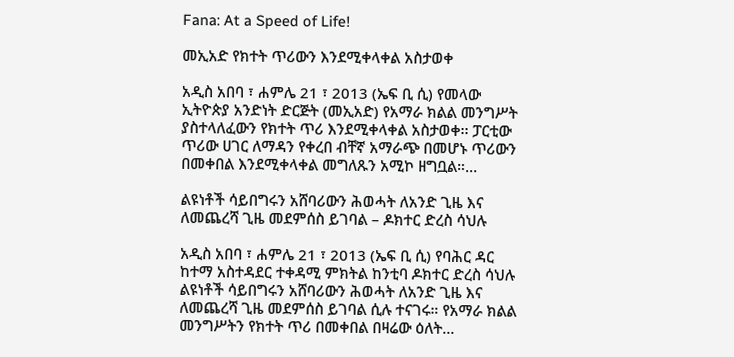Fana: At a Speed of Life!

መኢአድ የክተት ጥሪውን እንደሚቀላቀል አስታወቀ

አዲስ አበባ ፣ ሐምሌ 21 ፣ 2013 (ኤፍ ቢ ሲ) የመላው ኢትዮጵያ አንድነት ድርጅት (መኢአድ) የአማራ ክልል መንግሥት ያስተላለፈውን የክተት ጥሪ እንደሚቀላቀል አስታወቀ፡፡ ፓርቲው ጥሪው ሀገር ለማዳን የቀረበ ብቸኛ አማራጭ በመሆኑ ጥሪውን በመቀበል እንደሚቀላቀል መግለጹን አሚኮ ዘግቧል።…

ልዩነቶች ሳይበግሩን አሸባሪውን ሕወሓት ለአንድ ጊዜ እና ለመጨረሻ ጊዜ መደምሰስ ይገባል – ዶክተር ድረስ ሳህሉ

አዲስ አበባ ፣ ሐምሌ 21 ፣ 2013 (ኤፍ ቢ ሲ) የባሕር ዳር ከተማ አስተዳደር ተቀዳሚ ምክትል ከንቲባ ዶክተር ድረስ ሳህሉ ልዩነቶች ሳይበግሩን አሸባሪውን ሕወሓት ለአንድ ጊዜ እና ለመጨረሻ ጊዜ መደምሰስ ይገባል ሲሉ ተናገሩ። የአማራ ክልል መንግሥትን የክተት ጥሪ በመቀበል በዛሬው ዕለት…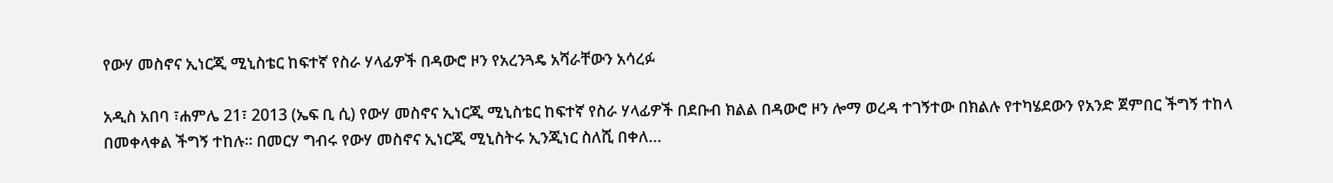የውሃ መስኖና ኢነርጂ ሚኒስቴር ከፍተኛ የስራ ሃላፊዎች በዳውሮ ዞን የአረንጓዴ አሻራቸውን አሳረፉ

አዲስ አበባ ፣ሐምሌ 21፣ 2013 (ኤፍ ቢ ሲ) የውሃ መስኖና ኢነርጂ ሚኒስቴር ከፍተኛ የስራ ሃላፊዎች በደቡብ ክልል በዳውሮ ዞን ሎማ ወረዳ ተገኝተው በክልሉ የተካሄደውን የአንድ ጀምበር ችግኝ ተከላ በመቀላቀል ችግኝ ተከሉ። በመርሃ ግብሩ የውሃ መስኖና ኢነርጂ ሚኒስትሩ ኢንጂነር ስለሺ በቀለ…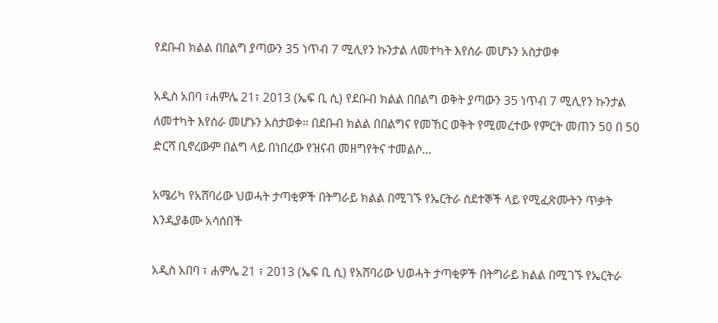የደቡብ ክልል በበልግ ያጣውን 35 ነጥብ 7 ሚሊየን ኩንታል ለመተካት እየሰራ መሆኑን አስታወቀ

አዲስ አበባ ፣ሐምሌ 21፣ 2013 (ኤፍ ቢ ሲ) የደቡብ ክልል በበልግ ወቅት ያጣውን 35 ነጥብ 7 ሚሊየን ኩንታል ለመተካት እየሰራ መሆኑን አስታወቀ፡፡ በደቡብ ክልል በበልግና የመኸር ወቅት የሚመረተው የምርት መጠን 50 በ 50 ድርሻ ቢኖረውም በልግ ላይ በነበረው የዝናብ መዘግየትና ተመልሶ…

አሜሪካ የአሸባሪው ህወሓት ታጣቂዎች በትግራይ ክልል በሚገኙ የኤርትራ ስደተኞች ላይ የሚፈጽሙትን ጥቃት እንዲያቆሙ አሳሰበች

አዲስ አበባ ፣ ሐምሌ 21 ፣ 2013 (ኤፍ ቢ ሲ) የአሸባሪው ህወሓት ታጣቂዎች በትግራይ ክልል በሚገኙ የኤርትራ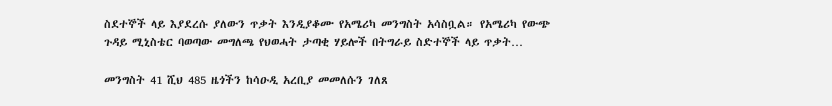ስደተኞች ላይ እያደረሱ ያለውን ጥቃት እንዲያቆሙ የአሜሪካ መንግስት አሳስቧል። የአሜሪካ የውጭ ጉዳይ ሚኒስቴር ባወጣው መግለጫ የህወሓት ታጣቂ ሃይሎች በትግራይ ስድተኞች ላይ ጥቃት…

መንግስት 41 ሺህ 485 ዜጎችን ከሳዑዲ አረቢያ መመለሱን ገለጸ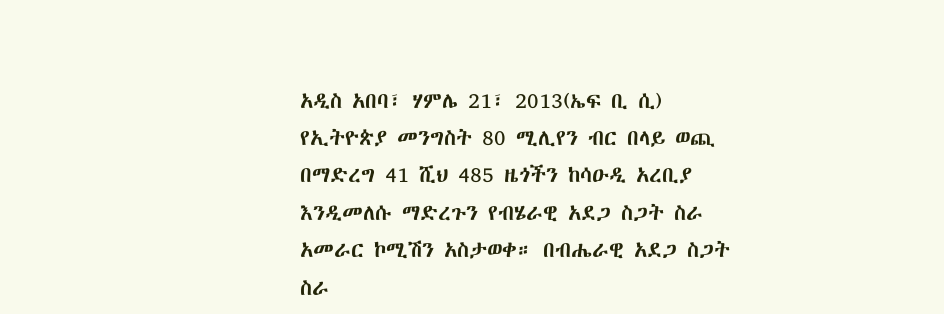አዲስ አበባ፣ ሃምሌ 21፣ 2013(ኤፍ ቢ ሲ) የኢትዮጵያ መንግስት 80 ሚሊየን ብር በላይ ወጪ በማድረግ 41 ሺህ 485 ዜጎችን ከሳዑዲ አረቢያ እንዲመለሱ ማድረጉን የብሄራዊ አደጋ ስጋት ስራ አመራር ኮሚሽን አስታወቀ። በብሔራዊ አደጋ ስጋት ስራ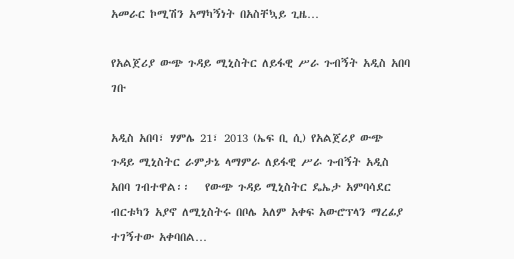አመራር ኮሚሽን አማካኝነት በአስቸኳይ ጊዜ…

የአልጀሪያ ውጭ ጉዳይ ሚኒስትር ለይፋዊ ሥራ ጉብኝት አዲስ አበባ ገቡ

አዲስ አበባ፣ ሃምሌ 21፣ 2013 (ኤፍ ቢ ሲ) የአልጀሪያ ውጭ ጉዳይ ሚኒስትር ራምታኔ ላማምራ ለይፋዊ ሥራ ጉብኝት አዲስ አበባ ገብተዋል፡፡   የውጭ ጉዳይ ሚኒስትር ዴኤታ አምባሳደር ብርቱካን አያኖ ለሚኒስትሩ በቦሌ አለም አቀፍ አውሮፕላን ማረፊያ ተገኝተው አቀባበል…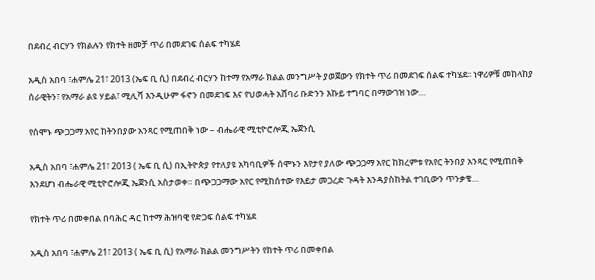በደብረ ብርሃን የክልሉን የክተት ዘመቻ ጥሪ በመደገፍ ሰልፍ ተካሄደ

አዲስ አበባ ፣ሐምሌ 21፣ 2013 (ኤፍ ቢ ሲ) በደብረ ብርሃን ከተማ የአማራ ክልል መንግሥት ያወጀውን የክተት ጥሪ በመደገፍ ሰልፍ ተካሄደ፡፡ ነዋሪዎቹ መከላከያ ሰራዊትን፣ የአማራ ልዩ ሃይል፣ ሚሊሻ እንዲሁም ፋኖን በመደገፍ እና የህወሓት አሸባሪ ቡድንን እኩይ ተግባር በማውገዝ ነው…

የሰሞኑ ጭጋጋማ አየር ከትንበያው አንጻር የሚጠበቅ ነው – ብሔራዊ ሚቲዮሮሎጂ ኤጀንሲ

አዲስ አበባ ፣ሐምሌ 21፣ 2013 ( ኤፍ ቢ ሲ) በኢትዮጵያ የተለያዩ አካባቢዎች ሰሞኑን እየታየ ያለው ጭጋጋማ አየር ከክረምቱ የአየር ትንበያ አንጻር የሚጠበቅ እንደሆነ ብሔራዊ ሚቲዮሮሎጂ ኤጀንሲ አስታወቀ። በጭጋጋማው አየር የሚከሰተው የእይታ መጋረድ ጉዳት እንዳያስከትል ተገቢውን ጥንቃቄ…

የክተት ጥሪ በመቀበል በባሕር ዳር ከተማ ሕዝባዊ የድጋፍ ሰልፍ ተካሄደ

አዲስ አበባ ፣ሐምሌ 21፣ 2013 ( ኤፍ ቢ ሲ) የአማራ ክልል መንግሥትን የክተት ጥሪ በመቀበል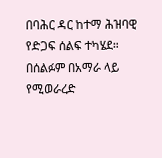በባሕር ዳር ከተማ ሕዝባዊ የድጋፍ ሰልፍ ተካሄደ። በሰልፉም በአማራ ላይ የሚወራረድ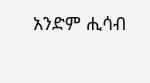አንድም ሒሳብ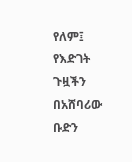የለም፤ የእድገት ጉዟችን በአሸባሪው ቡድን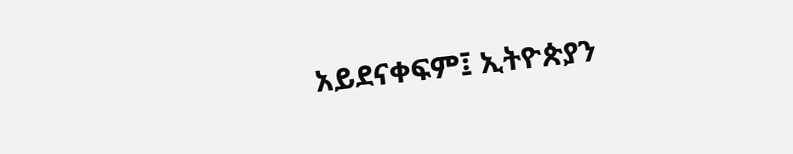አይደናቀፍም፤ ኢትዮጵያን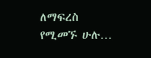ለማፍረስ የሚመኙ ሁሉ…